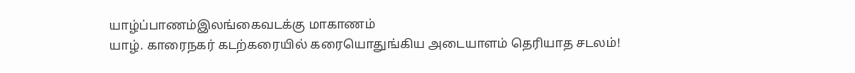யாழ்ப்பாணம்இலங்கைவடக்கு மாகாணம்
யாழ். காரைநகர் கடற்கரையில் கரையொதுங்கிய அடையாளம் தெரியாத சடலம்!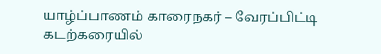யாழ்ப்பாணம் காரைநகர் – வேரப்பிட்டி கடற்கரையில்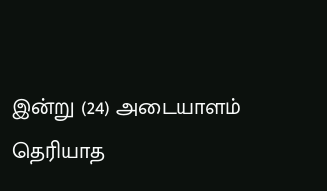இன்று (24) அடையாளம் தெரியாத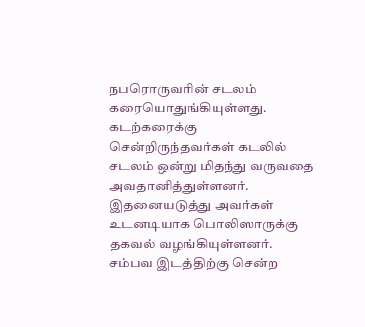நபரொருவரின் சடலம் கரையொதுங்கியுள்ளது.
கடற்கரைக்கு சென்றிருந்தவர்கள் கடலில் சடலம் ஒன்று மிதந்து வருவதை அவதானித்துள்ளனர். இதனையடுத்து அவர்கள் உடனடியாக பொலிஸாருக்கு தகவல் வழங்கியுள்ளனர்.
சம்பவ இடத்திற்கு சென்ற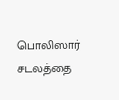பொலிஸார் சடலத்தை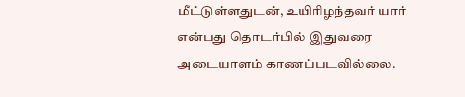மீட்டுள்ளதுடன், உயிரிழந்தவர் யார் என்பது தொடர்பில் இதுவரை அடையாளம் காணப்படவில்லை.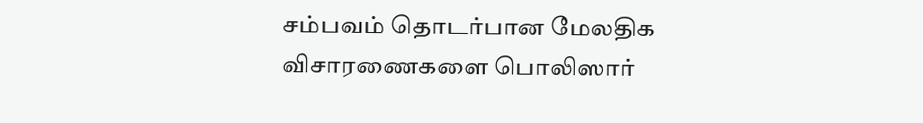சம்பவம் தொடர்பான மேலதிக விசாரணைகளை பொலிஸார்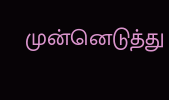முன்னெடுத்து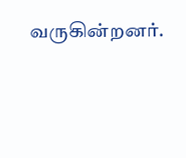வருகின்றனர்.